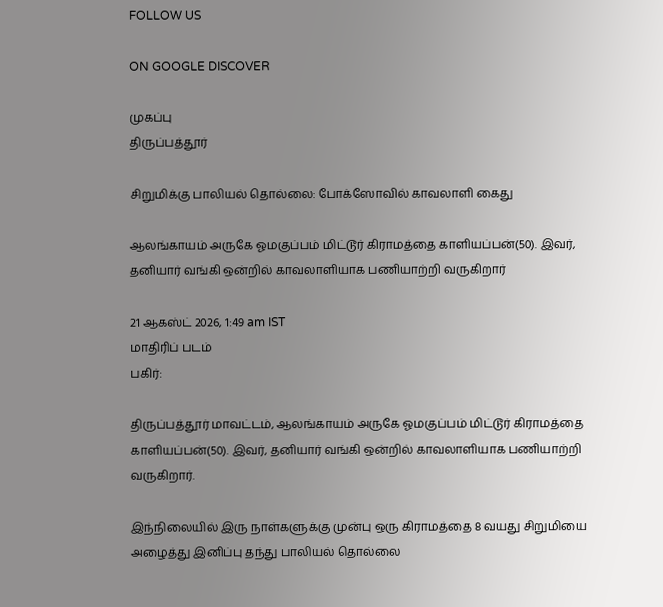FOLLOW US

ON GOOGLE DISCOVER

முகப்பு
திருப்பத்தூர்

சிறுமிக்கு பாலியல் தொல்லை: போக்ஸோவில் காவலாளி கைது

ஆலங்காயம் அருகே ஓமகுப்பம் மிட்டூர் கிராமத்தை காளியப்பன்(50). இவர், தனியார் வங்கி ஒன்றில் காவலாளியாக பணியாற்றி வருகிறார்

21 ஆகஸ்ட் 2026, 1:49 am IST
மாதிரிப் படம்
பகிர்:

திருப்பத்தூர் மாவட்டம், ஆலங்காயம் அருகே ஓமகுப்பம் மிட்டூர் கிராமத்தை காளியப்பன்(50). இவர், தனியார் வங்கி ஒன்றில் காவலாளியாக பணியாற்றி வருகிறார்.

இந்நிலையில் இரு நாள்களுக்கு முன்பு ஒரு கிராமத்தை 8 வயது சிறுமியை அழைத்து இனிப்பு தந்து பாலியல் தொல்லை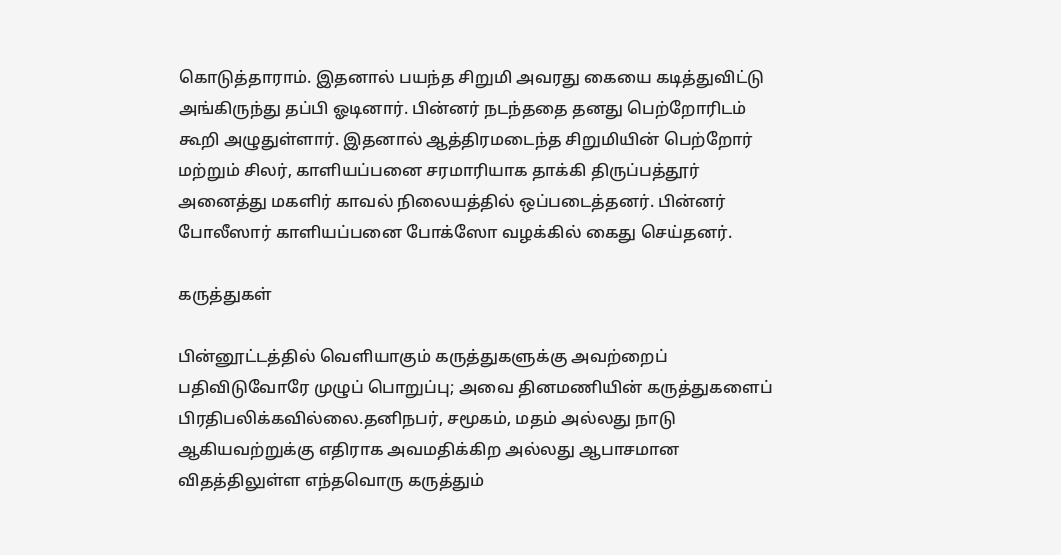கொடுத்தாராம். இதனால் பயந்த சிறுமி அவரது கையை கடித்துவிட்டு அங்கிருந்து தப்பி ஓடினார். பின்னர் நடந்ததை தனது பெற்றோரிடம் கூறி அழுதுள்ளார். இதனால் ஆத்திரமடைந்த சிறுமியின் பெற்றோர் மற்றும் சிலர், காளியப்பனை சரமாரியாக தாக்கி திருப்பத்தூர் அனைத்து மகளிர் காவல் நிலையத்தில் ஒப்படைத்தனர். பின்னர் போலீஸார் காளியப்பனை போக்ஸோ வழக்கில் கைது செய்தனர்.

கருத்துகள்

பின்னூட்டத்தில் வெளியாகும் கருத்துகளுக்கு அவற்றைப் பதிவிடுவோரே முழுப் பொறுப்பு; அவை தினமணியின் கருத்துகளைப் பிரதிபலிக்கவில்லை.தனிநபர், சமூகம், மதம் அல்லது நாடு ஆகியவற்றுக்கு எதிராக அவமதிக்கிற அல்லது ஆபாசமான விதத்திலுள்ள எந்தவொரு கருத்தும்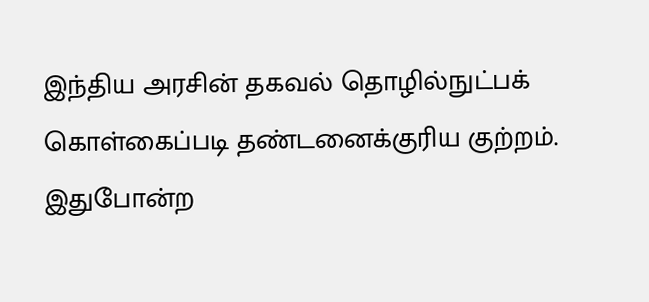இந்திய அரசின் தகவல் தொழில்நுட்பக் கொள்கைப்படி தண்டனைக்குரிய குற்றம். இதுபோன்ற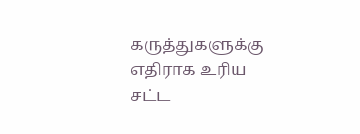கருத்துகளுக்கு எதிராக உரிய சட்ட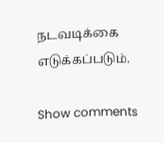நடவடிக்கை எடுக்கப்படும்.

Show comments